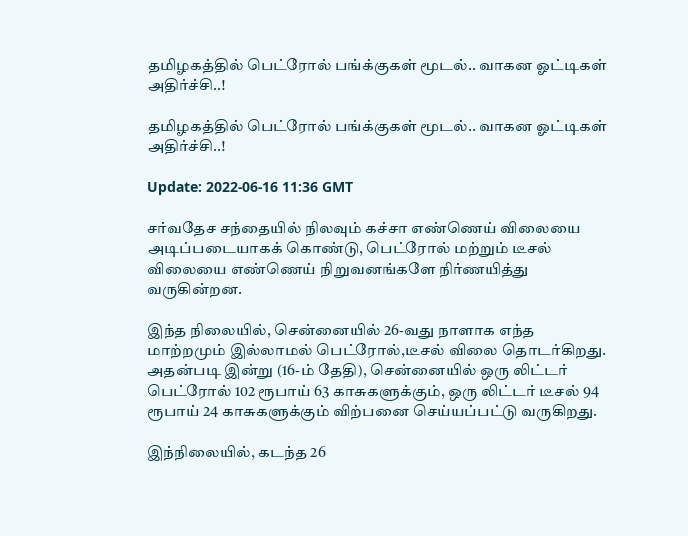தமிழகத்தில் பெட்ரோல் பங்க்குகள் மூடல்.. வாகன ஓட்டிகள் அதிர்ச்சி..!

தமிழகத்தில் பெட்ரோல் பங்க்குகள் மூடல்.. வாகன ஓட்டிகள் அதிர்ச்சி..!

Update: 2022-06-16 11:36 GMT

சர்வதேச சந்தையில் நிலவும் கச்சா எண்ணெய் விலையை அடிப்படையாகக் கொண்டு, பெட்ரோல் மற்றும் டீசல் விலையை எண்ணெய் நிறுவனங்களே நிர்ணயித்து வருகின்றன.

இந்த நிலையில், சென்னையில் 26-வது நாளாக எந்த மாற்றமும் இல்லாமல் பெட்ரோல்,டீசல் விலை தொடர்கிறது. அதன்படி இன்று (16-ம் தேதி), சென்னையில் ஒரு லிட்டர் பெட்ரோல் 102 ரூபாய் 63 காசுகளுக்கும், ஒரு லிட்டர் டீசல் 94 ரூபாய் 24 காசுகளுக்கும் விற்பனை செய்யப்பட்டு வருகிறது.

இந்நிலையில், கடந்த 26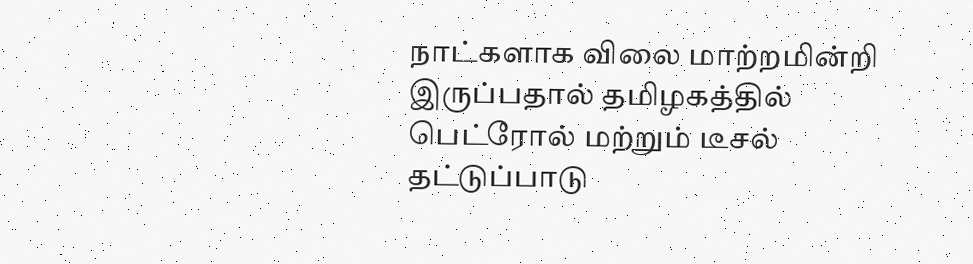நாட்களாக விலை மாற்றமின்றி இருப்பதால் தமிழகத்தில் பெட்ரோல் மற்றும் டீசல் தட்டுப்பாடு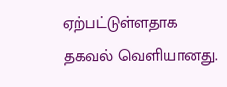ஏற்பட்டுள்ளதாக தகவல் வெளியானது.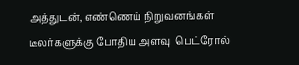அத்துடன், எண்ணெய் நிறுவனங்கள் டீலர்களுக்கு போதிய அளவு  பெட்ரோல்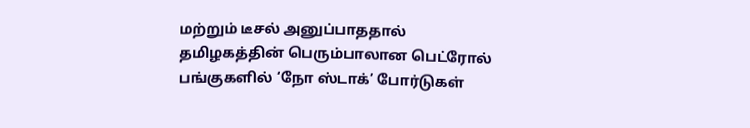மற்றும் டீசல் அனுப்பாததால் தமிழகத்தின் பெரும்பாலான பெட்ரோல் பங்குகளில் ‘நோ ஸ்டாக்’ போர்டுகள்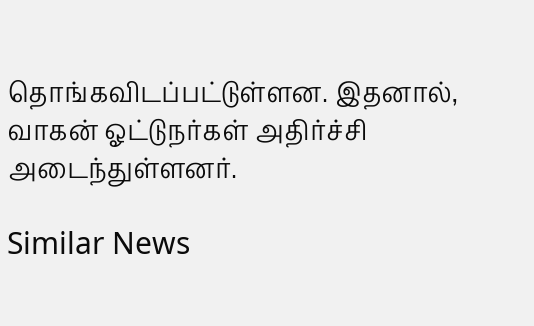தொங்கவிடப்பட்டுள்ளன. இதனால், வாகன் ஓட்டுநர்கள் அதிர்ச்சி அடைந்துள்ளனர்.

Similar News